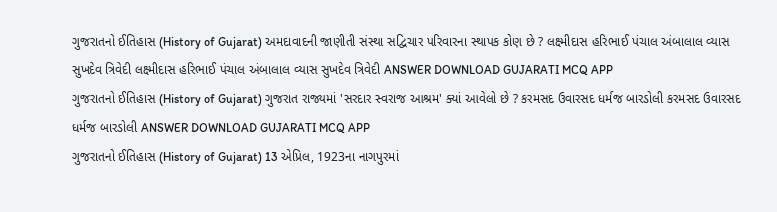ગુજરાતનો ઈતિહાસ (History of Gujarat) અમદાવાદની જાણીતી સંસ્થા સદ્વિચાર પરિવારના સ્થાપક કોણ છે ? લક્ષ્મીદાસ હરિભાઈ પંચાલ અંબાલાલ વ્યાસ સુખદેવ ત્રિવેદી લક્ષ્મીદાસ હરિભાઈ પંચાલ અંબાલાલ વ્યાસ સુખદેવ ત્રિવેદી ANSWER DOWNLOAD GUJARATI MCQ APP
ગુજરાતનો ઈતિહાસ (History of Gujarat) ગુજરાત રાજ્યમાં 'સરદાર સ્વરાજ આશ્રમ' ક્યાં આવેલો છે ? કરમસદ ઉવારસદ ધર્મજ બારડોલી કરમસદ ઉવારસદ ધર્મજ બારડોલી ANSWER DOWNLOAD GUJARATI MCQ APP
ગુજરાતનો ઈતિહાસ (History of Gujarat) 13 એપ્રિલ, 1923ના નાગપુરમાં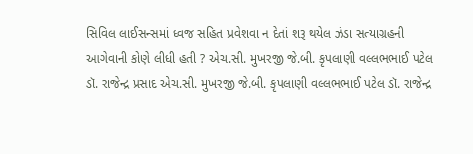સિવિલ લાઈસન્સમાં ધ્વજ સહિત પ્રવેશવા ન દેતાં શરૂ થયેલ ઝંડા સત્યાગ્રહની આગેવાની કોણે લીધી હતી ? એચ.સી. મુખરજી જે.બી. કૃપલાણી વલ્લભભાઈ પટેલ ડૉ. રાજેન્દ્ર પ્રસાદ એચ.સી. મુખરજી જે.બી. કૃપલાણી વલ્લભભાઈ પટેલ ડૉ. રાજેન્દ્ર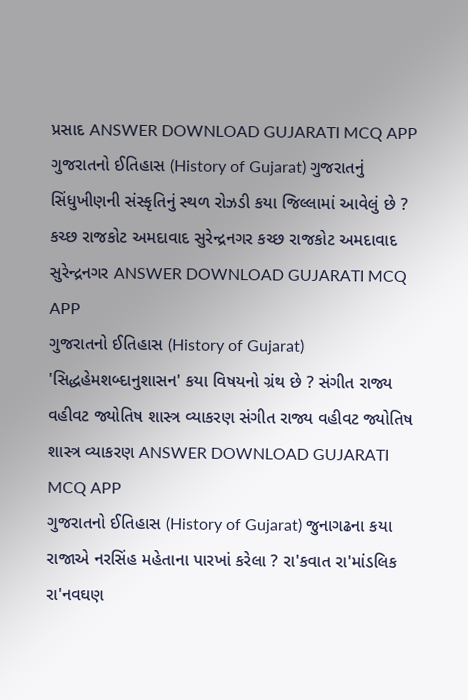પ્રસાદ ANSWER DOWNLOAD GUJARATI MCQ APP
ગુજરાતનો ઈતિહાસ (History of Gujarat) ગુજરાતનું સિંધુખીણની સંસ્કૃતિનું સ્થળ રોઝડી કયા જિલ્લામાં આવેલું છે ? કચ્છ રાજકોટ અમદાવાદ સુરેન્દ્રનગર કચ્છ રાજકોટ અમદાવાદ સુરેન્દ્રનગર ANSWER DOWNLOAD GUJARATI MCQ APP
ગુજરાતનો ઈતિહાસ (History of Gujarat) 'સિદ્ધહેમશબ્દાનુશાસન' કયા વિષયનો ગ્રંથ છે ? સંગીત રાજ્ય વહીવટ જ્યોતિષ શાસ્ત્ર વ્યાકરણ સંગીત રાજ્ય વહીવટ જ્યોતિષ શાસ્ત્ર વ્યાકરણ ANSWER DOWNLOAD GUJARATI MCQ APP
ગુજરાતનો ઈતિહાસ (History of Gujarat) જુનાગઢના કયા રાજાએ નરસિંહ મહેતાના પારખાં કરેલા ? રા'કવાત રા'માંડલિક રા'નવઘણ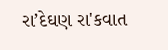રા’દેઘણ રા'કવાત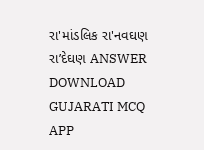રા'માંડલિક રા'નવઘણ રા’દેઘણ ANSWER DOWNLOAD GUJARATI MCQ APP